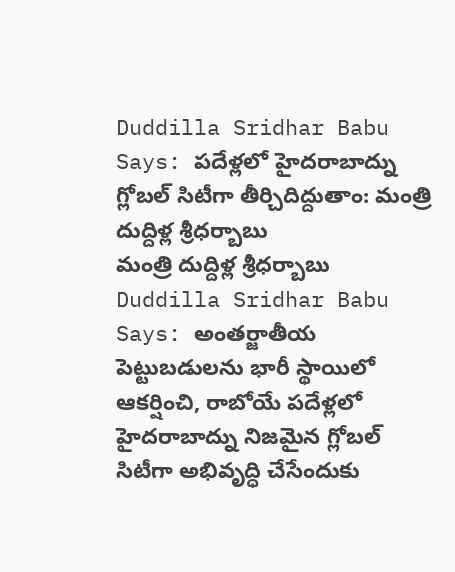Duddilla Sridhar Babu Says: పదేళ్లలో హైదరాబాద్ను గ్లోబల్ సిటీగా తీర్చిదిద్దుతాం: మంత్రి దుద్దిళ్ల శ్రీధర్బాబు
మంత్రి దుద్దిళ్ల శ్రీధర్బాబు
Duddilla Sridhar Babu Says: అంతర్జాతీయ పెట్టుబడులను భారీ స్థాయిలో ఆకర్షించి, రాబోయే పదేళ్లలో హైదరాబాద్ను నిజమైన గ్లోబల్ సిటీగా అభివృద్ధి చేసేందుకు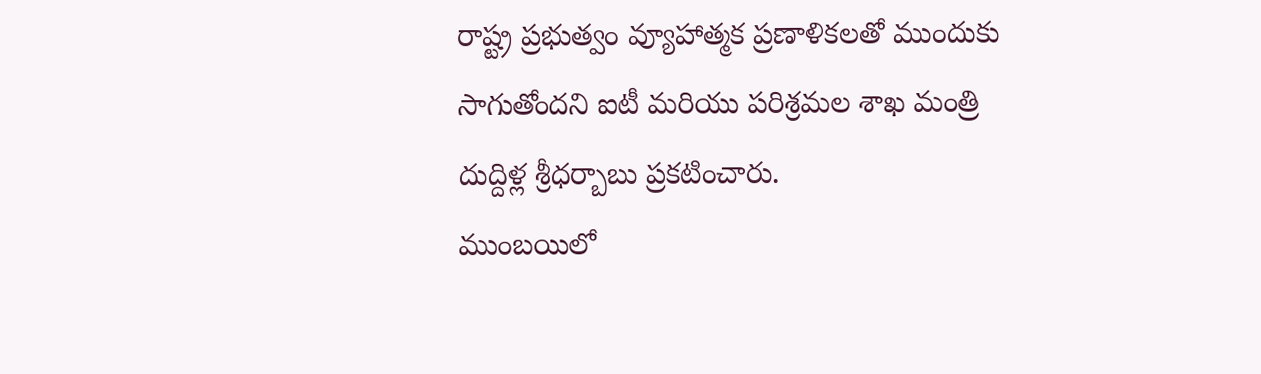రాష్ట్ర ప్రభుత్వం వ్యూహాత్మక ప్రణాళికలతో ముందుకు సాగుతోందని ఐటీ మరియు పరిశ్రమల శాఖ మంత్రి దుద్దిళ్ల శ్రీధర్బాబు ప్రకటించారు.
ముంబయిలో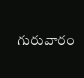గురువారం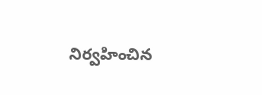నిర్వహించిన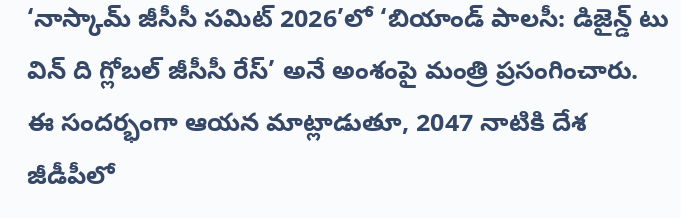‘నాస్కామ్ జీసీసీ సమిట్ 2026’లో ‘బియాండ్ పాలసీ: డిజైన్డ్ టు విన్ ది గ్లోబల్ జీసీసీ రేస్’ అనే అంశంపై మంత్రి ప్రసంగించారు. ఈ సందర్భంగా ఆయన మాట్లాడుతూ, 2047 నాటికి దేశ జీడీపీలో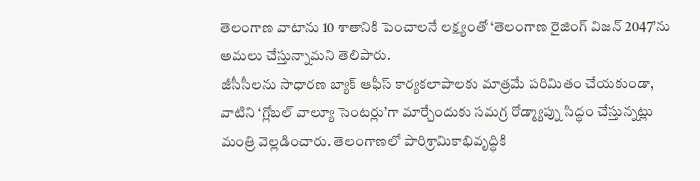తెలంగాణ వాటాను 10 శాతానికి పెంచాలనే లక్ష్యంతో ‘తెలంగాణ రైజింగ్ విజన్ 2047’ను అమలు చేస్తున్నామని తెలిపారు.
జీసీసీలను సాధారణ బ్యాక్ ఆఫీస్ కార్యకలాపాలకు మాత్రమే పరిమితం చేయకుండా, వాటిని ‘గ్లోబల్ వాల్యూ సెంటర్లు’గా మార్చేందుకు సమగ్ర రోడ్మ్యాప్ను సిద్ధం చేస్తున్నట్లు మంత్రి వెల్లడించారు. తెలంగాణలో పారిశ్రామికాభివృద్ధికి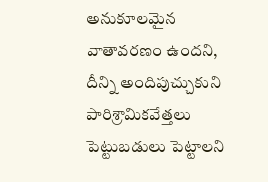అనుకూలమైన వాతావరణం ఉందని, దీన్ని అందిపుచ్చుకుని పారిశ్రామికవేత్తలు పెట్టుబడులు పెట్టాలని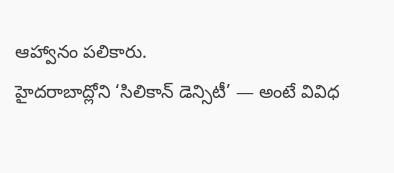ఆహ్వానం పలికారు.
హైదరాబాద్లోని ‘సిలికాన్ డెన్సిటీ’ — అంటే వివిధ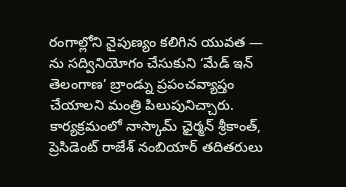రంగాల్లోని నైపుణ్యం కలిగిన యువత — ను సద్వినియోగం చేసుకుని ‘మేడ్ ఇన్ తెలంగాణ’ బ్రాండ్ను ప్రపంచవ్యాప్తం చేయాలని మంత్రి పిలుపునిచ్చారు.
కార్యక్రమంలో నాస్కామ్ ఛైర్మన్ శ్రీకాంత్, ప్రెసిడెంట్ రాజేశ్ నంబియార్ తదితరులు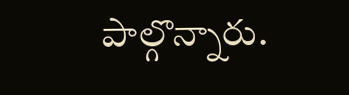పాల్గొన్నారు.